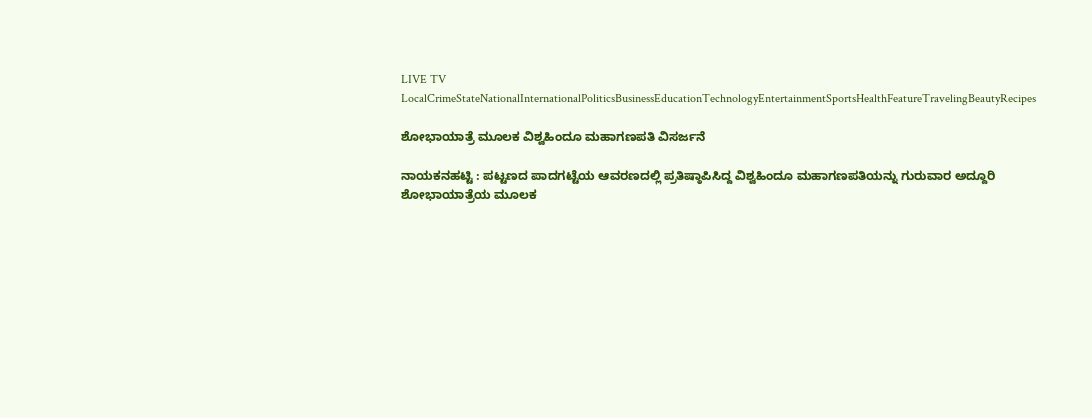LIVE TV LocalCrimeStateNationalInternationalPoliticsBusinessEducationTechnologyEntertainmentSportsHealthFeatureTravelingBeautyRecipes

ಶೋಭಾಯಾತ್ರೆ ಮೂಲಕ ವಿಶ್ವಹಿಂದೂ ಮಹಾಗಣಪತಿ ವಿಸರ್ಜನೆ

ನಾಯಕನಹಟ್ಟಿ : ಪಟ್ಟಣದ ಪಾದಗಟ್ಟೆಯ ಆವರಣದಲ್ಲಿ ಪ್ರತಿಷ್ಠಾಪಿಸಿದ್ದ ವಿಶ್ವಹಿಂದೂ ಮಹಾಗಣಪತಿಯನ್ನು ಗುರುವಾರ ಅದ್ದೂರಿ ಶೋಭಾಯಾತ್ರೆಯ ಮೂಲಕ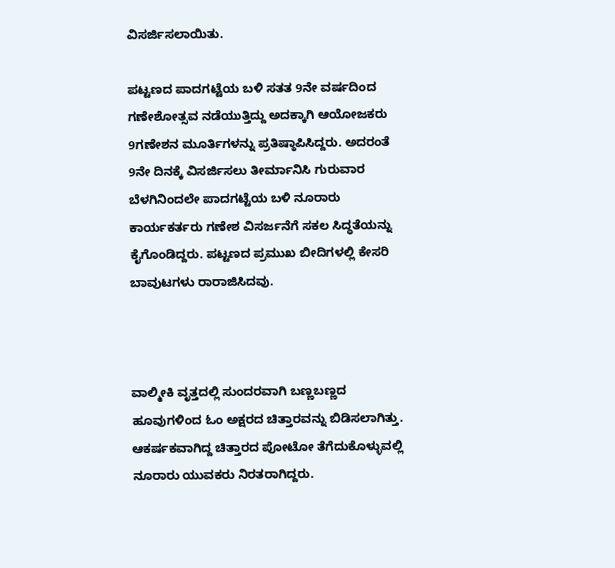ವಿಸರ್ಜಿಸಲಾಯಿತು.

ಪಟ್ಟಣದ ಪಾದಗಟ್ಟೆಯ ಬಳಿ ಸತತ 9ನೇ ವರ್ಷದಿಂದ ಗಣೇಶೋತ್ಸವ ನಡೆಯುತ್ತಿದ್ದು ಅದಕ್ಕಾಗಿ ಆಯೋಜಕರು 9ಗಣೇಶನ ಮೂರ್ತಿಗಳನ್ನು ಪ್ರತಿಷ್ಠಾಪಿಸಿದ್ದರು. ಅದರಂತೆ 9ನೇ ದಿನಕ್ಕೆ ವಿಸರ್ಜಿಸಲು ತೀರ್ಮಾನಿಸಿ ಗುರುವಾರ ಬೆಳಗಿನಿಂದಲೇ ಪಾದಗಟ್ಟೆಯ ಬಳಿ ನೂರಾರು ಕಾರ್ಯಕರ್ತರು ಗಣೇಶ ವಿಸರ್ಜನೆಗೆ ಸಕಲ ಸಿದ್ಧತೆಯನ್ನು ಕೈಗೊಂಡಿದ್ದರು. ಪಟ್ಟಣದ ಪ್ರಮುಖ ಬೀದಿಗಳಲ್ಲಿ ಕೇಸರಿ ಬಾವುಟಗಳು ರಾರಾಜಿಸಿದವು.



ವಾಲ್ಮೀಕಿ ವೃತ್ತದಲ್ಲಿ ಸುಂದರವಾಗಿ ಬಣ್ಣಬಣ್ಣದ ಹೂವುಗಳಿಂದ ಓಂ ಅಕ್ಷರದ ಚಿತ್ತಾರವನ್ನು ಬಿಡಿಸಲಾಗಿತ್ತು. ಆಕರ್ಷಕವಾಗಿದ್ದ ಚಿತ್ತಾರದ ಪೋಟೋ ತೆಗೆದುಕೊಳ್ಳುವಲ್ಲಿ ನೂರಾರು ಯುವಕರು ನಿರತರಾಗಿದ್ದರು.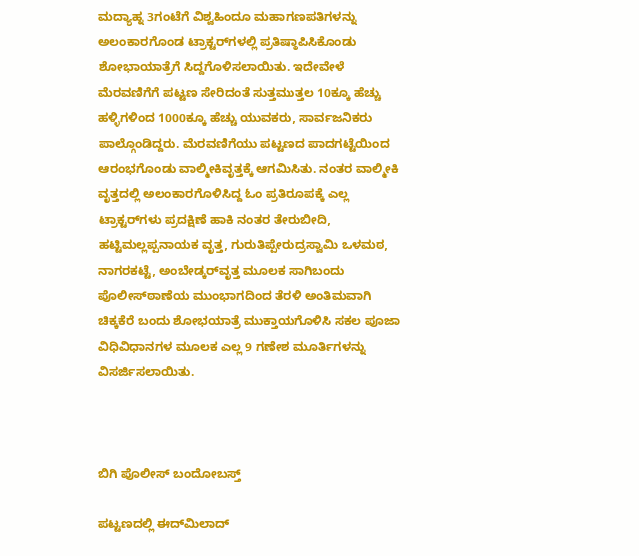ಮದ್ಯಾಹ್ನ 3ಗಂಟೆಗೆ ವಿಶ್ವಹಿಂದೂ ಮಹಾಗಣಪತಿಗಳನ್ನು ಅಲಂಕಾರಗೊಂಡ ಟ್ರಾಕ್ಟರ್‌ಗಳಲ್ಲಿ ಪ್ರತಿಷ್ಠಾಪಿಸಿಕೊಂಡು ಶೋಭಾಯಾತ್ರೆಗೆ ಸಿದ್ದಗೊಳಿಸಲಾಯಿತು. ಇದೇವೇಳೆ ಮೆರವಣಿಗೆಗೆ ಪಟ್ಟಣ ಸೇರಿದಂತೆ ಸುತ್ತಮುತ್ತಲ 10ಕ್ಕೂ ಹೆಚ್ಚು ಹಳ್ಳಿಗಳಿಂದ 1000ಕ್ಕೂ ಹೆಚ್ಚು ಯುವಕರು, ಸಾರ್ವಜನಿಕರು ಪಾಲ್ಗೊಂಡಿದ್ದರು. ಮೆರವಣಿಗೆಯು ಪಟ್ಟಣದ ಪಾದಗಟ್ಟೆಯಿಂದ ಆರಂಭಗೊಂಡು ವಾಲ್ಮೀಕಿವೃತ್ತಕ್ಕೆ ಆಗಮಿಸಿತು. ನಂತರ ವಾಲ್ಮೀಕಿ ವೃತ್ತದಲ್ಲಿ ಅಲಂಕಾರಗೊಳಿಸಿದ್ದ ಓಂ ಪ್ರತಿರೂಪಕ್ಕೆ ಎಲ್ಲ ಟ್ರಾಕ್ಟರ್‌ಗಳು ಪ್ರದಕ್ಷಿಣೆ ಹಾಕಿ ನಂತರ ತೇರುಬೀದಿ, ಹಟ್ಟಿಮಲ್ಲಪ್ಪನಾಯಕ ವೃತ್ತ, ಗುರುತಿಪ್ಪೇರುದ್ರಸ್ವಾಮಿ ಒಳಮಠ, ನಾಗರಕಟ್ಟೆ, ಅಂಬೇಡ್ಕರ್‌ವೃತ್ತ ಮೂಲಕ ಸಾಗಿಬಂದು ಪೊಲೀಸ್‌ಠಾಣೆಯ ಮುಂಭಾಗದಿಂದ ತೆರಳಿ ಅಂತಿಮವಾಗಿ ಚಿಕ್ಕಕೆರೆ ಬಂದು ಶೋಭಯಾತ್ರೆ ಮುಕ್ತಾಯಗೊಳಿಸಿ ಸಕಲ ಪೂಜಾ ವಿಧಿವಿಧಾನಗಳ ಮೂಲಕ ಎಲ್ಲ 9 ಗಣೇಶ ಮೂರ್ತಿಗಳನ್ನು ವಿಸರ್ಜಿಸಲಾಯಿತು.



ಬಿಗಿ ಪೊಲೀಸ್ ಬಂದೋಬಸ್ತ್

ಪಟ್ಟಣದಲ್ಲಿ ಈದ್‌ಮಿಲಾದ್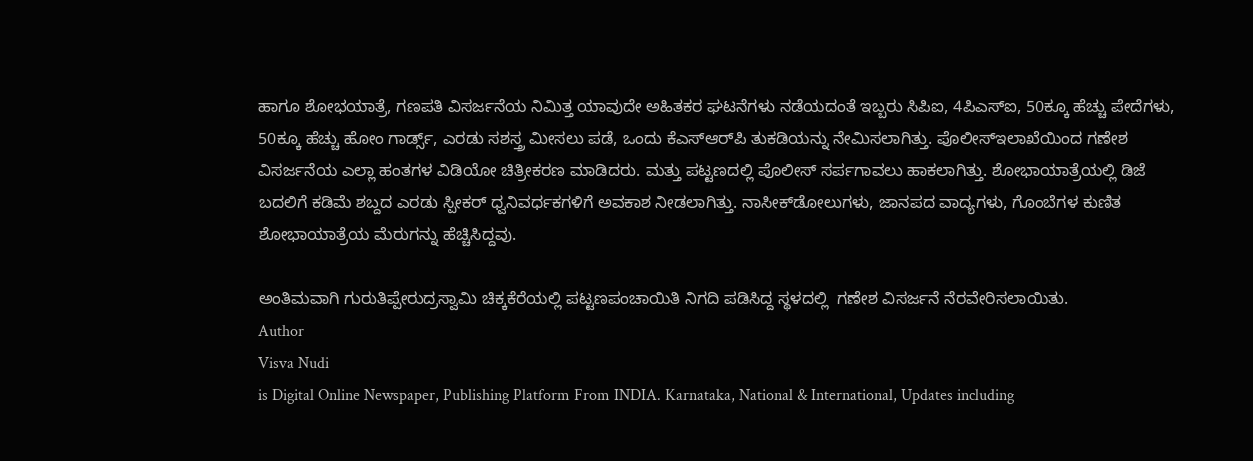ಹಾಗೂ ಶೋಭಯಾತ್ರೆ, ಗಣಪತಿ ವಿಸರ್ಜನೆಯ ನಿಮಿತ್ತ ಯಾವುದೇ ಅಹಿತಕರ ಘಟನೆಗಳು ನಡೆಯದಂತೆ ಇಬ್ಬರು ಸಿಪಿಐ, 4ಪಿಎಸ್‌ಐ, 50ಕ್ಕೂ ಹೆಚ್ಚು ಪೇದೆಗಳು, 50ಕ್ಕೂ ಹೆಚ್ಚು ಹೋಂ ಗಾರ್ಡ್ಸ್, ಎರಡು ಸಶಸ್ತ್ರ ಮೀಸಲು ಪಡೆ, ಒಂದು ಕೆಎಸ್‌ಆರ್‌ಪಿ ತುಕಡಿಯನ್ನು ನೇಮಿಸಲಾಗಿತ್ತು. ಪೊಲೀಸ್‌ಇಲಾಖೆಯಿಂದ ಗಣೇಶ ವಿಸರ್ಜನೆಯ ಎಲ್ಲಾ ಹಂತಗಳ ವಿಡಿಯೋ ಚಿತ್ರೀಕರಣ ಮಾಡಿದರು. ಮತ್ತು ಪಟ್ಟಣದಲ್ಲಿ ಪೊಲೀಸ್ ಸರ್ಪಗಾವಲು ಹಾಕಲಾಗಿತ್ತು. ಶೋಭಾಯಾತ್ರೆಯಲ್ಲಿ ಡಿಜೆ ಬದಲಿಗೆ ಕಡಿಮೆ ಶಬ್ದದ ಎರಡು ಸ್ಪೀಕರ್ ಧ್ವನಿವರ್ಧಕಗಳಿಗೆ ಅವಕಾಶ ನೀಡಲಾಗಿತ್ತು. ನಾಸೀಕ್‌ಡೋಲುಗಳು, ಜಾನಪದ ವಾದ್ಯಗಳು, ಗೊಂಬೆಗಳ ಕುಣಿತ ಶೋಭಾಯಾತ್ರೆಯ ಮೆರುಗನ್ನು ಹೆಚ್ಚಿಸಿದ್ದವು.

ಅಂತಿಮವಾಗಿ ಗುರುತಿಪ್ಪೇರುದ್ರಸ್ವಾಮಿ ಚಿಕ್ಕಕೆರೆಯಲ್ಲಿ ಪಟ್ಟಣಪಂಚಾಯಿತಿ ನಿಗದಿ ಪಡಿಸಿದ್ದ ಸ್ಥಳದಲ್ಲಿ  ಗಣೇಶ ವಿಸರ್ಜನೆ ನೆರವೇರಿಸಲಾಯಿತು.
Author
Visva Nudi
is Digital Online Newspaper, Publishing Platform From INDIA. Karnataka, National & International, Updates including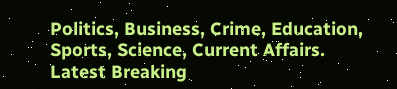Politics, Business, Crime, Education, Sports, Science, Current Affairs. Latest Breaking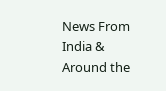News From India & Around the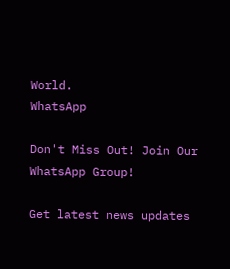World.
WhatsApp

Don't Miss Out! Join Our WhatsApp Group!

Get latest news updates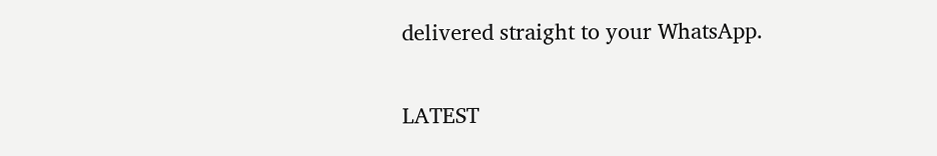delivered straight to your WhatsApp.

LATEST